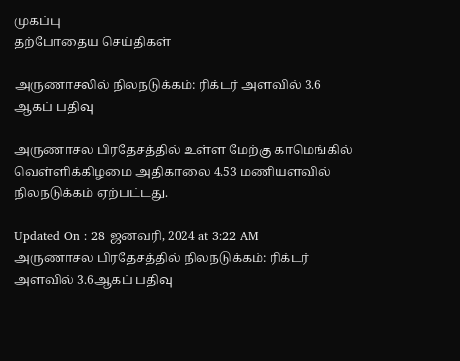முகப்பு
தற்போதைய செய்திகள்

அருணாசலில் நிலநடுக்கம்: ரிக்டர் அளவில் 3.6 ஆகப் பதிவு

அருணாசல பிரதேசத்தில் உள்ள மேற்கு காமெங்கில் வெள்ளிக்கிழமை அதிகாலை 4.53 மணியளவில் நிலநடுக்கம் ஏற்பட்டது.

Updated On : 28 ஜனவரி, 2024 at 3:22 AM
அருணாசல பிரதேசத்தில் நிலநடுக்கம்: ரிக்டர் அளவில் 3.6ஆகப் பதிவு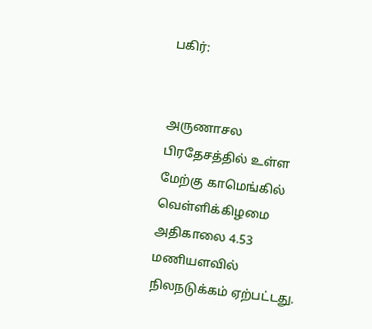பகிர்:


அருணாசல பிரதேசத்தில் உள்ள மேற்கு காமெங்கில் வெள்ளிக்கிழமை அதிகாலை 4.53 மணியளவில் நிலநடுக்கம் ஏற்பட்டது.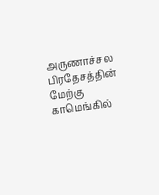அருணாச்சல பிரதேசத்தின் மேற்கு காமெங்கில்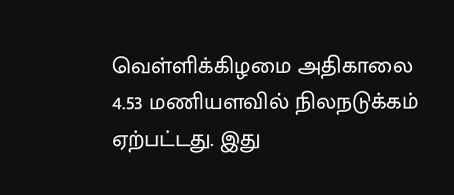வெள்ளிக்கிழமை அதிகாலை 4.53 மணியளவில் நிலநடுக்கம் ஏற்பட்டது. இது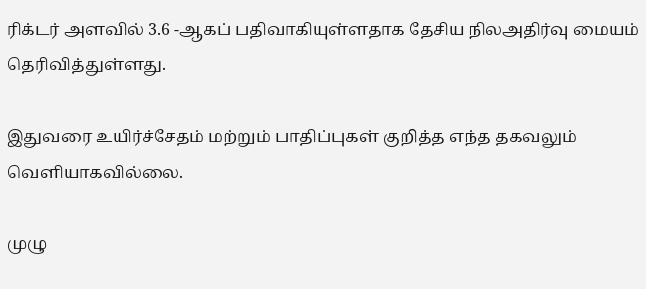ரிக்டர் அளவில் 3.6 -ஆகப் பதிவாகியுள்ளதாக தேசிய நிலஅதிர்வு மையம் தெரிவித்துள்ளது.

இதுவரை உயிர்ச்சேதம் மற்றும் பாதிப்புகள் குறித்த எந்த தகவலும் வெளியாகவில்லை.

முழு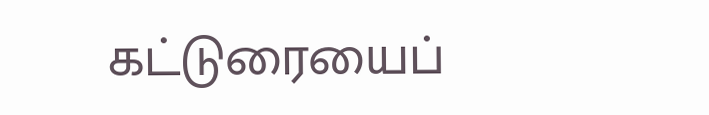கட்டுரையைப்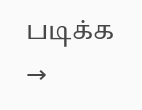படிக்க →